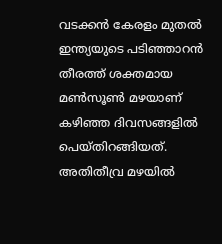വടക്കൻ കേരളം മുതൽ ഇന്ത്യയുടെ പടിഞ്ഞാറൻ തീരത്ത് ശക്തമായ മൺസൂൺ മഴയാണ് കഴിഞ്ഞ ദിവസങ്ങളിൽ പെയ്തിറങ്ങിയത്. അതിതീവ്ര മഴയിൽ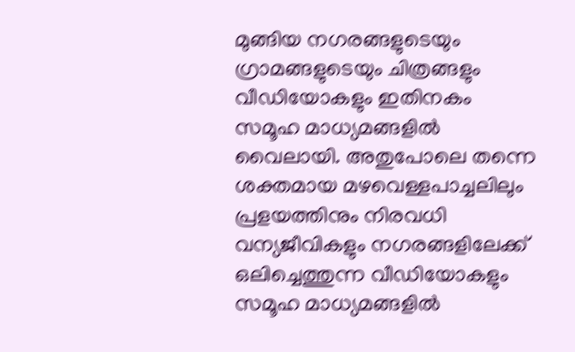മുങ്ങിയ നഗരങ്ങളുടെയും ഗ്രാമങ്ങളുടെയും ചിത്രങ്ങളും വീഡിയോകളും ഇതിനകം സമൂഹ മാധ്യമങ്ങളിൽ വൈലായി. അതുപോലെ തന്നെ ശക്തമായ മഴവെള്ളപാച്ചലിലും പ്രളയത്തിനും നിരവധി വന്യജീവികളും നഗരങ്ങളിലേക്ക് ഒലിച്ചെത്തുന്ന വീഡിയോകളും സമൂഹ മാധ്യമങ്ങളിൽ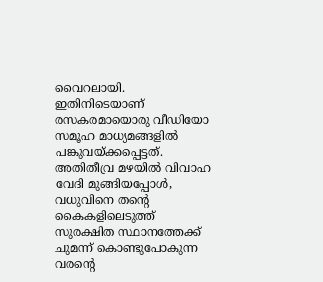വൈറലായി. ഇതിനിടെയാണ് രസകരമായൊരു വീഡിയോ സമൂഹ മാധ്യമങ്ങളിൽ പങ്കുവയ്ക്കപ്പെട്ടത്. അതിതീവ്ര മഴയിൽ വിവാഹ വേദി മുങ്ങിയപ്പോൾ, വധുവിനെ തന്റെ കൈകളിലെടുത്ത് സുരക്ഷിത സ്ഥാനത്തേക്ക് ചുമന്ന് കൊണ്ടുപോകുന്ന വരന്റെ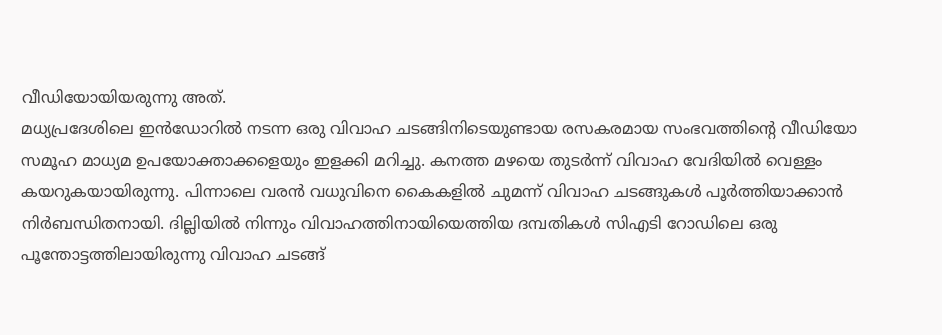വീഡിയോയിയരുന്നു അത്.
മധ്യപ്രദേശിലെ ഇൻഡോറിൽ നടന്ന ഒരു വിവാഹ ചടങ്ങിനിടെയുണ്ടായ രസകരമായ സംഭവത്തിന്റെ വീഡിയോ സമൂഹ മാധ്യമ ഉപയോക്താക്കളെയും ഇളക്കി മറിച്ചു. കനത്ത മഴയെ തുടർന്ന് വിവാഹ വേദിയിൽ വെള്ളം കയറുകയായിരുന്നു. പിന്നാലെ വരൻ വധുവിനെ കൈകളിൽ ചുമന്ന് വിവാഹ ചടങ്ങുകൾ പൂർത്തിയാക്കാൻ നിർബന്ധിതനായി. ദില്ലിയിൽ നിന്നും വിവാഹത്തിനായിയെത്തിയ ദമ്പതികൾ സിഎടി റോഡിലെ ഒരു പൂന്തോട്ടത്തിലായിരുന്നു വിവാഹ ചടങ്ങ്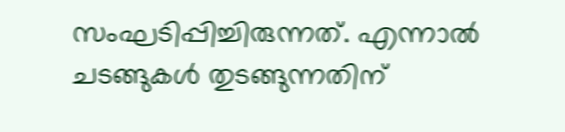സംഘടിപ്പിച്ചിരുന്നത്. എന്നാൽ ചടങ്ങുകൾ തുടങ്ങുന്നതിന്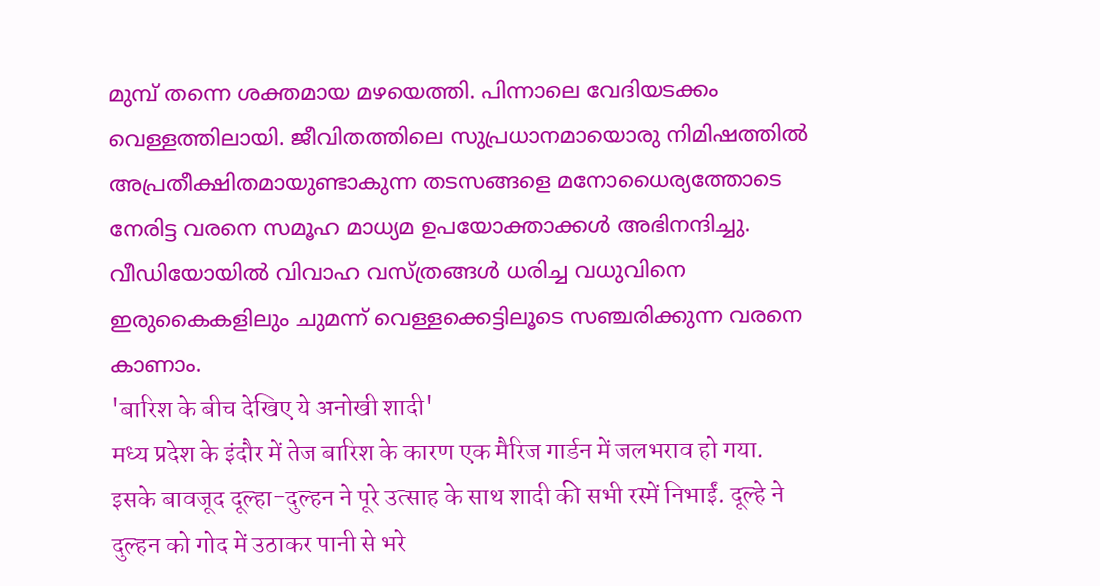മുമ്പ് തന്നെ ശക്തമായ മഴയെത്തി. പിന്നാലെ വേദിയടക്കം വെള്ളത്തിലായി. ജീവിതത്തിലെ സുപ്രധാനമായൊരു നിമിഷത്തിൽ അപ്രതീക്ഷിതമായുണ്ടാകുന്ന തടസങ്ങളെ മനോധൈര്യത്തോടെ നേരിട്ട വരനെ സമൂഹ മാധ്യമ ഉപയോക്താക്കൾ അഭിനന്ദിച്ചു. വീഡിയോയിൽ വിവാഹ വസ്ത്രങ്ങൾ ധരിച്ച വധുവിനെ ഇരുകൈകളിലും ചുമന്ന് വെള്ളക്കെട്ടിലൂടെ സഞ്ചരിക്കുന്ന വരനെ കാണാം.
'बारिश के बीच देखिए ये अनोखी शादी'
मध्य प्रदेश के इंदौर में तेज बारिश के कारण एक मैरिज गार्डन में जलभराव हो गया. इसके बावजूद दूल्हा-दुल्हन ने पूरे उत्साह के साथ शादी की सभी रस्में निभाईं. दूल्हे ने दुल्हन को गोद में उठाकर पानी से भरे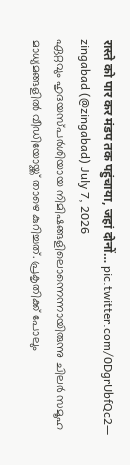रास्ते को पार कर मंडप तक पहुंचाया, जहां दोनों… pic.twitter.com/0DgrUbfQc2— zingabad (@zingabad) July 7, 2026
ഏറ്റവും ഹൃദയസ്പർശിയായ നിമിഷങ്ങളിലൊന്നെന്നായിരുന്നു ചിലർ സമൂഹ മാധ്യമങ്ങളിൽ വീഡിയോയ്ക്ക് താഴെ കുറിച്ചത്. പ്രകൃതിക്ക് പോലും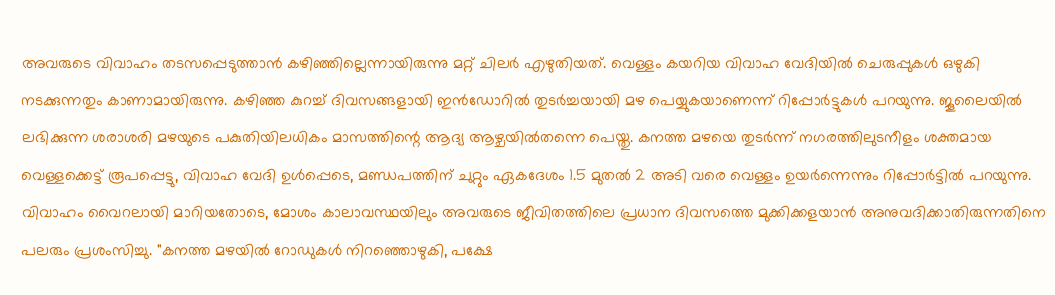അവരുടെ വിവാഹം തടസപ്പെടുത്താൻ കഴിഞ്ഞില്ലെന്നായിരുന്നു മറ്റ് ചിലർ എഴുതിയത്. വെള്ളം കയറിയ വിവാഹ വേദിയിൽ ചെരുപ്പുകൾ ഒഴുകി നടക്കുന്നതും കാണാമായിരുന്നു. കഴിഞ്ഞ കുറച്ച് ദിവസങ്ങളായി ഇൻഡോറിൽ തുടർച്ചയായി മഴ പെയ്യുകയാണെന്ന് റിപ്പോർട്ടുകൾ പറയുന്നു. ജൂലൈയിൽ ലഭിക്കുന്ന ശരാശരി മഴയുടെ പകുതിയിലധികം മാസത്തിന്റെ ആദ്യ ആഴ്ചയിൽതന്നെ പെയ്തു. കനത്ത മഴയെ തുടർന്ന് നഗരത്തിലുടനീളം ശക്തമായ വെള്ളക്കെട്ട് രൂപപ്പെട്ടു, വിവാഹ വേദി ഉൾപ്പെടെ, മണ്ഡപത്തിന് ചുറ്റും ഏകദേശം 1.5 മുതൽ 2 അടി വരെ വെള്ളം ഉയർന്നെന്നും റിപ്പോർട്ടിൽ പറയുന്നു. വിവാഹം വൈറലായി മാറിയതോടെ, മോശം കാലാവസ്ഥയിലും അവരുടെ ജീവിതത്തിലെ പ്രധാന ദിവസത്തെ മുക്കിക്കളയാൻ അനുവദിക്കാതിരുന്നതിനെ പലരും പ്രശംസിച്ചു. "കനത്ത മഴയിൽ റോഡുകൾ നിറഞ്ഞൊഴുകി, പക്ഷേ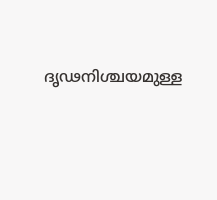ദൃഢനിശ്ചയമുള്ള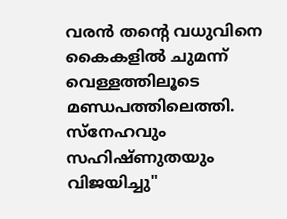വരൻ തന്റെ വധുവിനെ കൈകളിൽ ചുമന്ന് വെള്ളത്തിലൂടെ മണ്ഡപത്തിലെത്തി. സ്നേഹവും സഹിഷ്ണുതയും വിജയിച്ചു"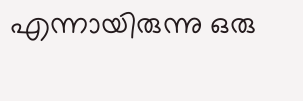എന്നായിരുന്നു ഒരു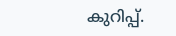കുറിപ്പ്.